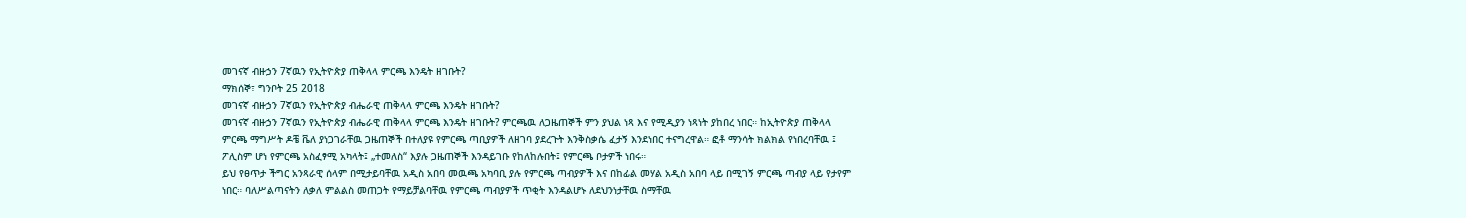መገናኛ ብዙኃን 7ኛዉን የኢትዮጵያ ጠቅላላ ምርጫ እንዴት ዘገቡት?
ማክሰኞ፣ ግንቦት 25 2018
መገናኛ ብዙኃን 7ኛዉን የኢትዮጵያ ብሔራዊ ጠቅላላ ምርጫ እንዴት ዘገቡት?
መገናኛ ብዙኃን 7ኛዉን የኢትዮጵያ ብሔራዊ ጠቅላላ ምርጫ እንዴት ዘገቡት? ምርጫዉ ለጋዜጠኞች ምን ያህል ነጻ እና የሚዲያን ነጻነት ያከበረ ነበር። ከኢትዮጵያ ጠቅላላ ምርጫ ማግሥት ዶቼ ቬለ ያነጋገራቸዉ ጋዜጠኞች በተለያዩ የምርጫ ጣቢያዎች ለዘገባ ያደረጉት እንቅስቃሴ ፈታኝ እንደነበር ተናግረዋል። ፎቶ ማንሳት ክልክል የነበረባቸዉ ፤ ፖሊስም ሆነ የምርጫ አስፈፃሚ አካላት፤ „ተመለስ“ እያሉ ጋዜጠኞች እንዳይገቡ የከለከሉበት፤ የምርጫ ቦታዎች ነበሩ።
ይህ የፀጥታ ችግር አንጻራዊ ሰላም በሚታይባቸዉ አዲስ አበባ መዉጫ አካባቢ ያሉ የምርጫ ጣብያዎች እና በከፊል መሃል አዲስ አበባ ላይ በሚገኝ ምርጫ ጣብያ ላይ የታየም ነበር። ባለሥልጣናትን ለቃለ ምልልስ መጠጋት የማይቻልባቸዉ የምርጫ ጣብያዎች ጥቂት እንዳልሆኑ ለደህንነታቸዉ ስማቸዉ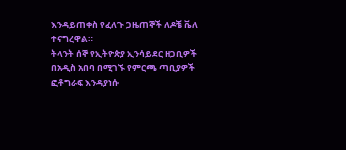እንዳይጠቀስ የፈለጉ ጋዜጠኞች ለዶቼ ቬለ ተናግረዋል።
ትላንት ሰኞ የኢትዮጵያ ኢንሳይደር ዘጋቢዎች በአዲስ አበባ በሚገኙ የምርጫ ጣቢያዎች ፎቶግራፍ እንዳያነሱ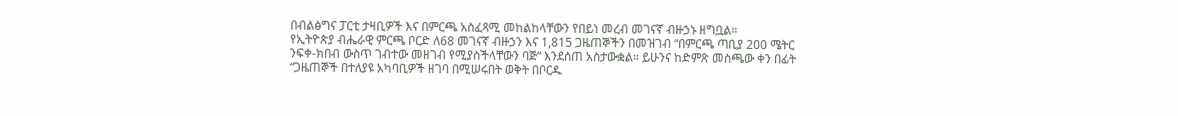በብልፅግና ፓርቲ ታዛቢዎች እና በምርጫ አስፈጻሚ መከልከላቸውን የበይነ መረብ መገናኛ ብዙኃኑ ዘግቧል።
የኢትዮጵያ ብሔራዊ ምርጫ ቦርድ ለ68 መገናኛ ብዙኃን እና 1,815 ጋዜጠኞችን በመዝገብ “በምርጫ ጣቢያ 200 ሜትር ንፍቀ-ክበብ ውስጥ ገብተው መዘገብ የሚያስችላቸውን ባጅ“ እንደሰጠ አስታውቋል። ይሁንና ከድምጽ መስጫው ቀን በፊት “ጋዜጠኞች በተለያዩ አካባቢዎች ዘገባ በሚሠሩበት ወቅት በቦርዱ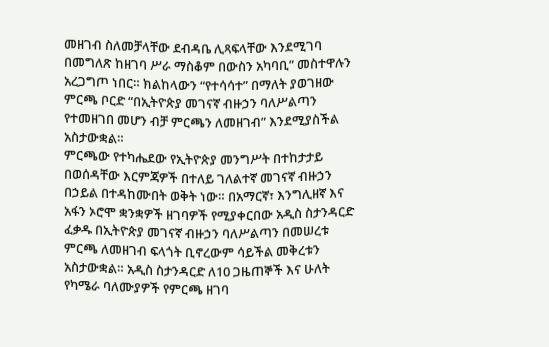መዘገብ ስለመቻላቸው ደብዳቤ ሊጻፍላቸው እንደሚገባ በመግለጽ ከዘገባ ሥራ ማስቆም በውስን አካባቢ” መስተዋሉን አረጋግጦ ነበር። ክልከላውን “የተሳሳተ” በማለት ያወገዘው ምርጫ ቦርድ “በኢትዮጵያ መገናኛ ብዙኃን ባለሥልጣን የተመዘገበ መሆን ብቻ ምርጫን ለመዘገብ” እንደሚያስችል አስታውቋል።
ምርጫው የተካሔደው የኢትዮጵያ መንግሥት በተከታታይ በወሰዳቸው እርምጃዎች በተለይ ገለልተኛ መገናኛ ብዙኃን በኃይል በተዳከሙበት ወቅት ነው። በአማርኛ፣ እንግሊዘኛ እና አፋን ኦሮሞ ቋንቋዎች ዘገባዎች የሚያቀርበው አዲስ ስታንዳርድ ፈቃዱ በኢትዮጵያ መገናኛ ብዙኃን ባለሥልጣን በመሠረቱ ምርጫ ለመዘገብ ፍላጎት ቢኖረውም ሳይችል መቅረቱን አስታውቋል። አዲስ ስታንዳርድ ለ10 ጋዜጠኞች እና ሁለት የካሜራ ባለሙያዎች የምርጫ ዘገባ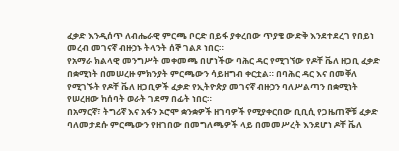ፈቃድ እንዲሰጥ ለብሔራዊ ምርጫ ቦርድ በይፋ ያቀረበው ጥያቄ ውድቅ እንደተደረገ የበይነ መረብ መገናኛ ብዙኃኑ ትላንት ሰኞ ገልጾ ነበር።
የአማራ ክልላዊ መንግሥት መቀመጫ በሆነችው ባሕር ዳር የሚገኘው የዶቸ ቬለ ዘጋቢ ፈቃድ በቋሚነት በመሠረዙ ምክንያት ምርጫውን ሳይዘግብ ቀርቷል። በባሕር ዳር እና በመቐለ የሚገኙት የዶቸ ቬለ ዘጋቢዎች ፈቃድ የኢትዮጵያ መገናኛ ብዙኃን ባለሥልጣን በቋሚነት የሠረዘው ከሰባት ወራት ገደማ በፊት ነበር።
በአማርኛ፣ ትግሪኛ እና አፋን ኦሮሞ ቋንቋዎች ዘገባዎች የሚያቀርበው ቢቢሲ የጋዜጠኞቹ ፈቃድ ባለመታደሱ ምርጫውን የዘገበው በመግለጫዎች ላይ በመመሥረት እንደሆነ ዶቸ ቬለ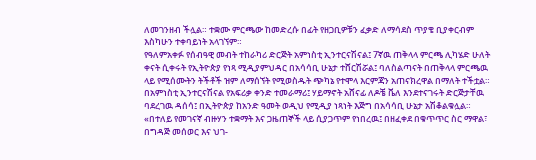ለመገንዘብ ችሏል። ተቋሙ ምርጫው ከመድረሱ በፊት የዘጋቢዎቹን ፈቃድ ለማሳደስ ጥያቄ ቢያቀርብም እስካሁን ተቀባይነት አላገኘም።
የዓለምአቀፉ የሰብዓዊ መብት ተከራካሪ ድርጅት አምነስቲ ኢንተርናሽናል፤ 7ኛዉ ጠቅላላ ምርጫ ሊካሄድ ሁለት ቀናት ሲቀሩት የኢትዮጵያ የነጻ ሚዲያምህዳር በአሳሳቢ ሁኔታ ተሸርሽሯል፤ ባለስልጣናት በጠቅላላ ምርጫዉ ላይ የሚሰሙትን ትችቶች ዝም ለማሰኘት የሚወስዱት ጭካኔ የተሞላ እርምጃን አጠናክረዋል በማለት ተችቷል። በአምነስቲ ኢንተርናሽናል የአፍሪቃ ቀንድ ተመራማሪ፤ ሃይማኖት አሸናፊ ለዶቼ ቬለ እንደተናገሩት ድርጅታቸዉ ባደረገዉ ዳሰሳ፤ በኢትዮጵያ ከአንድ ዓመት ወዲህ የሚዲያ ነጻነት እጅግ በአሳሳቢ ሁኔታ አሽቆልቁሏል።
«በተለይ የመገናኛ ብዙሃን ተቋማት እና ጋዜጠኞች ላይ ሲያጋጥም የነበረዉ፤ በዘፈቀደ በቁጥጥር ስር ማዋል፣ በግዳጅ መሰወር እና ህገ-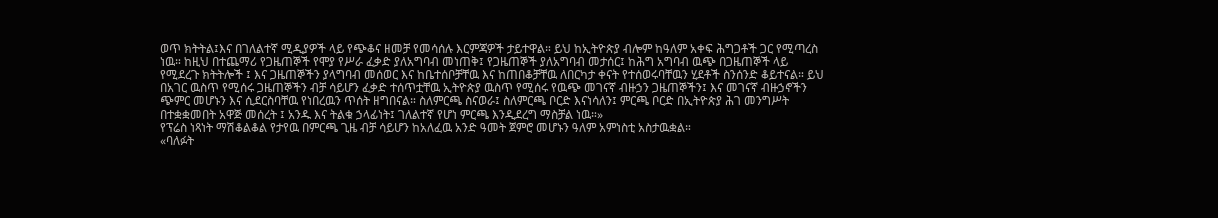ወጥ ክትትል፤እና በገለልተኛ ሚዲያዎች ላይ የጭቆና ዘመቻ የመሳሰሉ እርምጃዎች ታይተዋል። ይህ ከኢትዮጵያ ብሎም ከዓለም አቀፍ ሕግጋቶች ጋር የሚጣረስ ነዉ። ከዚህ በተጨማሪ የጋዜጠኞች የሞያ የሥራ ፈቃድ ያለአግባብ መነጠቅ፤ የጋዜጠኞች ያለአግባብ መታሰር፤ ከሕግ አግባብ ዉጭ በጋዜጠኞች ላይ የሚደረጉ ክትትሎች ፤ እና ጋዜጠኞችን ያላግባብ መሰወር እና ከቤተሰቦቻቸዉ እና ከጠበቆቻቸዉ ለበርካታ ቀናት የተሰወሩባቸዉን ሂደቶች ስንሰንድ ቆይተናል። ይህ በአገር ዉስጥ የሚሰሩ ጋዜጠኞችን ብቻ ሳይሆን ፈቃድ ተሰጥቷቸዉ ኢትዮጵያ ዉስጥ የሚሰሩ የዉጭ መገናኛ ብዙኃን ጋዜጠኞችን፤ እና መገናኛ ብዙኃኖችን ጭምር መሆኑን እና ሲደርስባቸዉ የነበረዉን ጥሰት ዘግበናል። ስለምርጫ ስናወራ፤ ስለምርጫ ቦርድ እናነሳለን፤ ምርጫ ቦርድ በኢትዮጵያ ሕገ መንግሥት በተቋቋመበት አዋጅ መሰረት ፤ አንዱ እና ትልቁ ኃላፊነት፤ ገለልተኛ የሆነ ምርጫ እንዲደረግ ማስቻል ነዉ።»
የፕሬስ ነጻነት ማሽቆልቆል የታየዉ በምርጫ ጊዜ ብቻ ሳይሆን ከአለፈዉ አንድ ዓመት ጀምሮ መሆኑን ዓለም አምነስቲ አስታዉቋል።
«ባለፉት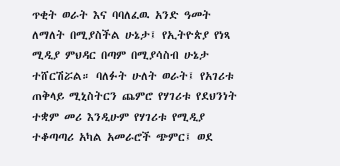ጥቂት ወራት እና ባባለፈዉ አንድ ዓመት ለማለት በሚያስችል ሁኔታ፤ የኢትዮጵያ የነጻ ሚዲያ ምህዳር በጣም በሚያሳስብ ሁኔታ ተሸርሽሯል። ባለፉት ሁለት ወራት፤ የአገሪቱ ጠቅላይ ሚኒስትርን ጨምሮ የሃገሪቱ የደህንነት ተቋም መሪ እንዲሁም የሃገሪቱ የሚዲያ ተቆጣጣሪ አካል አመራሮች ጭምር፤ ወደ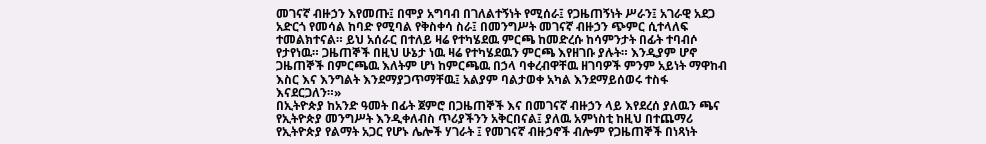መገናኛ ብዙኃን እየመጡ፤ በሞያ አግባብ በገለልተኝነት የሚሰራ፤ የጋዜጠኝነት ሥራን፤ አገራዊ አደጋ አድርጎ የመሳል ከባድ የሚባል የቅስቀሳ ስራ፤ በመንግሥት መገናኛ ብዙኃን ጭምር ሲተላለፍ ተመልክተናል። ይህ አሰራር በተለይ ዛሬ የተካሄደዉ ምርጫ ከመድረሱ ከሳምንታት በፊት ተባብሶ የታየነዉ። ጋዜጠኞች በዚህ ሁኔታ ነዉ ዛሬ የተካሄደዉን ምርጫ እየዘገቡ ያሉት። እንዲያም ሆኖ ጋዜጠኞች በምርጫዉ እለትም ሆነ ከምርጫዉ በኃላ ባቀረብዋቸዉ ዘገባዎች ምንም አይነት ማዋከብ እስር እና እንግልት እንደማያጋጥማቸዉ፤ አልያም ባልታወቀ አካል እንደማይሰወሩ ተስፋ እናደርጋለን።»
በኢትዮጵያ ከአንድ ዓመት በፊት ጀምሮ በጋዜጠኞች እና በመገናኛ ብዙኃን ላይ እየደረሰ ያለዉን ጫና የኢትዮጵያ መንግሥት እንዲቀለብስ ጥሪያችንን አቅርበናል፤ ያለዉ አምነስቲ ከዚህ በተጨማሪ የኢትዮጵያ የልማት አጋር የሆኑ ሌሎች ሃገራት ፤ የመገናኛ ብዙኃኖች ብሎም የጋዜጠኞች በነጻነት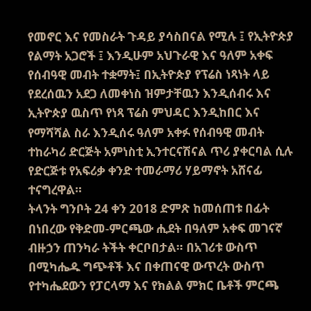የመኖር እና የመስራት ጉዳይ ያሳስበናል የሚሉ ፤ የኢትዮጵያ የልማት አጋሮች ፤ እንዲሁም አህጉራዊ እና ዓለም አቀፍ የሰብዓዊ መብት ተቋማት፤ በኢትዮጵያ የፕሬስ ነጻነት ላይ የደረሰዉን አደጋ ለመቀነስ ዝምታቸዉን እንዲሰብሩ እና ኢትዮጵያ ዉስጥ የነጻ ፕሬስ ምህዳር እንዲከበር እና የማሻሻል ስራ እንዲሰሩ ዓለም አቀፉ የሰብዓዊ መብት ተከራካሪ ድርጅት አምነስቲ ኢንተርናሽናል ጥሪ ያቀርባል ሲሉ የድርጅቱ የአፍሪቃ ቀንድ ተመራማሪ ሃይማኖት አሸናፊ ተናግረዋል።
ትላንት ግንቦት 24 ቀን 2018 ድምጽ ከመሰጠቱ በፊት በነበረው የቅድመ-ምርጫው ሒደት በዓለም አቀፍ መገናኛ ብዙኃን ጠንካራ ትችት ቀርቦበታል። በአገሪቱ ውስጥ በሚካሔዱ ግጭቶች እና በቀጠናዊ ውጥረት ውስጥ የተካሔደውን የፓርላማ እና የክልል ምክር ቤቶች ምርጫ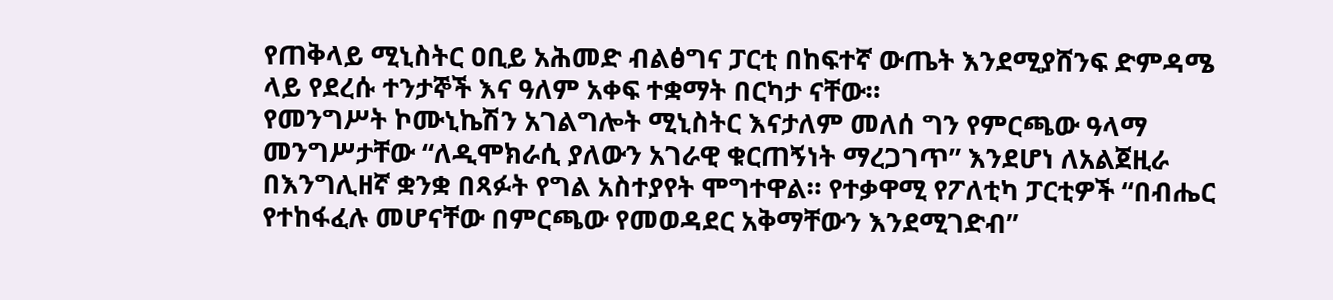የጠቅላይ ሚኒስትር ዐቢይ አሕመድ ብልፅግና ፓርቲ በከፍተኛ ውጤት እንደሚያሸንፍ ድምዳሜ ላይ የደረሱ ተንታኞች እና ዓለም አቀፍ ተቋማት በርካታ ናቸው።
የመንግሥት ኮሙኒኬሽን አገልግሎት ሚኒስትር እናታለም መለሰ ግን የምርጫው ዓላማ መንግሥታቸው “ለዲሞክራሲ ያለውን አገራዊ ቁርጠኝነት ማረጋገጥ” እንደሆነ ለአልጀዚራ በእንግሊዘኛ ቋንቋ በጻፉት የግል አስተያየት ሞግተዋል። የተቃዋሚ የፖለቲካ ፓርቲዎች “በብሔር የተከፋፈሉ መሆናቸው በምርጫው የመወዳደር አቅማቸውን እንደሚገድብ”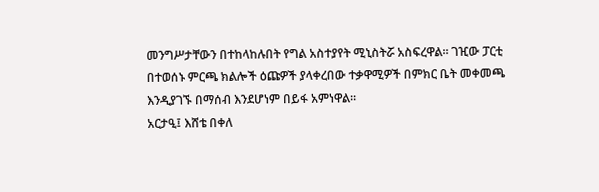መንግሥታቸውን በተከላከሉበት የግል አስተያየት ሚኒስትሯ አስፍረዋል። ገዢው ፓርቲ በተወሰኑ ምርጫ ክልሎች ዕጩዎች ያላቀረበው ተቃዋሚዎች በምክር ቤት መቀመጫ እንዲያገኙ በማሰብ እንደሆነም በይፋ አምነዋል።
አርታዒ፤ እሸቴ በቀለ